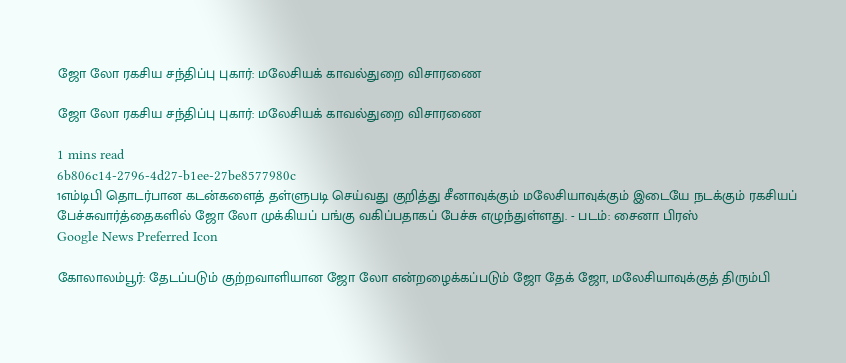ஜோ லோ ரகசிய சந்திப்பு புகார்: மலேசியக் காவல்துறை விசாரணை

ஜோ லோ ரகசிய சந்திப்பு புகார்: மலேசியக் காவல்துறை விசாரணை

1 mins read
6b806c14-2796-4d27-b1ee-27be8577980c
1எம்டிபி தொடர்பான கடன்களைத் தள்ளுபடி செய்வது குறித்து சீனாவுக்கும் மலேசியாவுக்கும் இடையே நடக்கும் ரகசியப் பேச்சுவார்த்தைகளில் ஜோ லோ முக்கியப் பங்கு வகிப்பதாகப் பேச்சு எழுந்துள்ளது. - படம்: சைனா பிரஸ்
Google News Preferred Icon

கோலாலம்பூர்: தேடப்படும் குற்றவாளியான ஜோ லோ என்றழைக்கப்படும் ஜோ தேக் ஜோ, மலேசியாவுக்குத் திரும்பி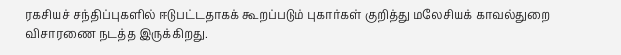ரகசியச் சந்திப்புகளில் ஈடுபட்டதாகக் கூறப்படும் புகார்கள் குறித்து மலேசியக் காவல்துறை விசாரணை நடத்த இருக்கிறது.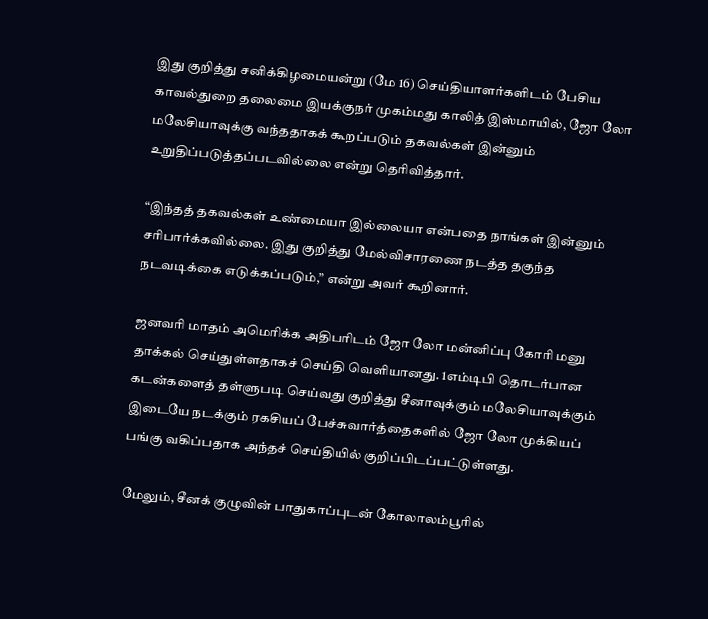இது குறித்து சனிக்கிழமையன்று (மே 16) செய்தியாளர்களிடம் பேசிய காவல்துறை தலைமை இயக்குநர் முகம்மது காலித் இஸ்மாயில், ஜோ லோ மலேசியாவுக்கு வந்ததாகக் கூறப்படும் தகவல்கள் இன்னும் உறுதிப்படுத்தப்படவில்லை என்று தெரிவித்தார்.

“இந்தத் தகவல்கள் உண்மையா இல்லையா என்பதை நாங்கள் இன்னும் சரிபார்க்கவில்லை. இது குறித்து மேல்விசாரணை நடத்த தகுந்த நடவடிக்கை எடுக்கப்படும்,” என்று அவர் கூறினார்.

ஜனவரி மாதம் அமெரிக்க அதிபரிடம் ஜோ லோ மன்னிப்பு கோரி மனு தாக்கல் செய்துள்ளதாகச் செய்தி வெளியானது. 1எம்டிபி தொடர்பான கடன்களைத் தள்ளுபடி செய்வது குறித்து சீனாவுக்கும் மலேசியாவுக்கும் இடையே நடக்கும் ரகசியப் பேச்சுவார்த்தைகளில் ஜோ லோ முக்கியப் பங்கு வகிப்பதாக அந்தச் செய்தியில் குறிப்பிடப்பட்டுள்ளது.

மேலும், சீனக் குழுவின் பாதுகாப்புடன் கோலாலம்பூரில்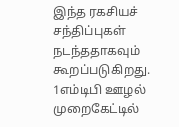இந்த ரகசியச் சந்திப்புகள் நடந்ததாகவும் கூறப்படுகிறது. 1எம்டிபி ஊழல் முறைகேட்டில்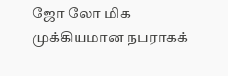ஜோ லோ மிக முக்கியமான நபராகக்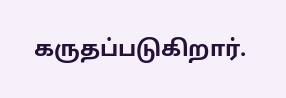கருதப்படுகிறார்.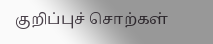குறிப்புச் சொற்கள்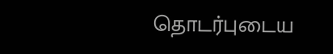தொடர்புடைய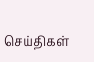செய்திகள்